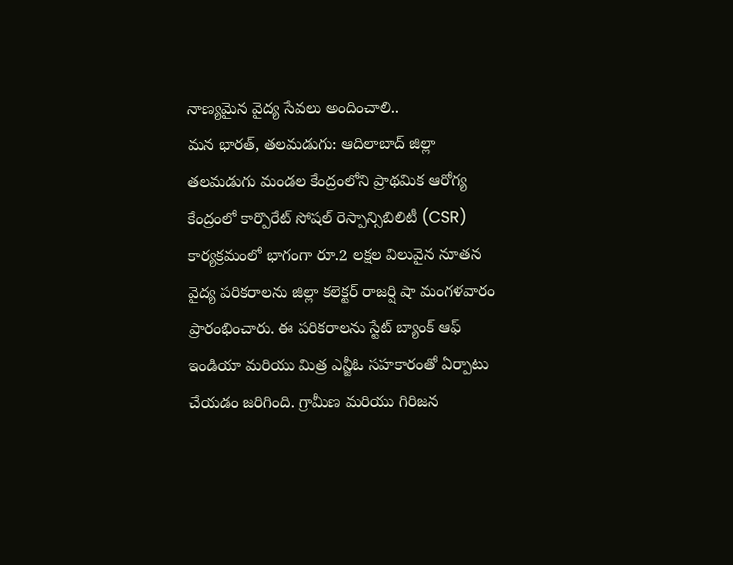నాణ్యమైన వైద్య సేవలు అందించాలి..
మన భారత్, తలమడుగు: ఆదిలాబాద్ జిల్లా తలమడుగు మండల కేంద్రంలోని ప్రాథమిక ఆరోగ్య కేంద్రంలో కార్పొరేట్ సోషల్ రెస్పాన్సిబిలిటీ (CSR) కార్యక్రమంలో భాగంగా రూ.2 లక్షల విలువైన నూతన వైద్య పరికరాలను జిల్లా కలెక్టర్ రాజర్షి షా మంగళవారం ప్రారంభించారు. ఈ పరికరాలను స్టేట్ బ్యాంక్ ఆఫ్ ఇండియా మరియు మిత్ర ఎన్జీఓ సహకారంతో ఏర్పాటు చేయడం జరిగింది. గ్రామీణ మరియు గిరిజన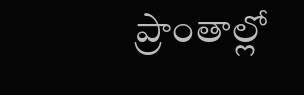ప్రాంతాల్లో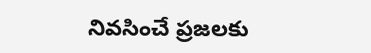నివసించే ప్రజలకు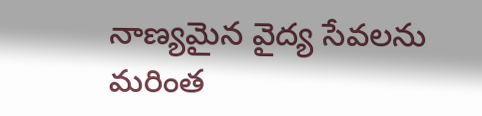నాణ్యమైన వైద్య సేవలను మరింత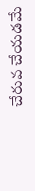చేరువ చేయడమే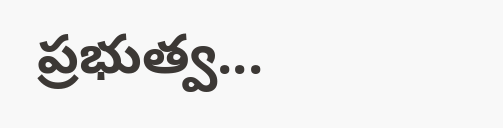ప్రభుత్వ...